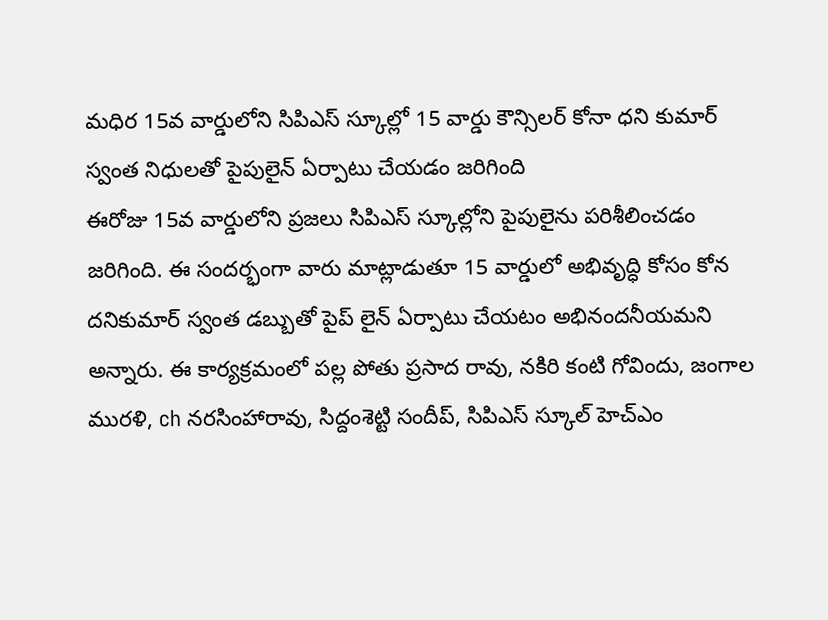మధిర 15వ వార్డులోని సిపిఎస్ స్కూల్లో 15 వార్డు కౌన్సిలర్ కోనా ధని కుమార్ స్వంత నిధులతో పైపులైన్ ఏర్పాటు చేయడం జరిగింది
ఈరోజు 15వ వార్డులోని ప్రజలు సిపిఎస్ స్కూల్లోని పైపులైను పరిశీలించడం జరిగింది. ఈ సందర్భంగా వారు మాట్లాడుతూ 15 వార్డులో అభివృద్ధి కోసం కోన దనికుమార్ స్వంత డబ్బుతో పైప్ లైన్ ఏర్పాటు చేయటం అభినందనీయమని అన్నారు. ఈ కార్యక్రమంలో పల్ల పోతు ప్రసాద రావు, నకిరి కంటి గోవిందు, జంగాల మురళి, ch నరసింహారావు, సిద్దంశెట్టి సందీప్, సిపిఎస్ స్కూల్ హెచ్ఎం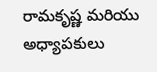రామకృష్ణ మరియు అధ్యాపకులు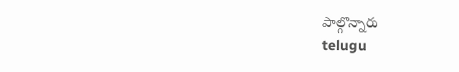పాల్గొన్నారు
telugu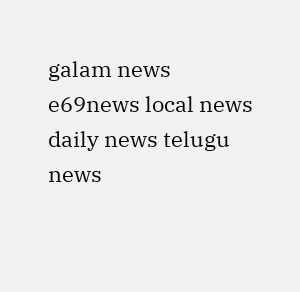galam news e69news local news daily news telugu news